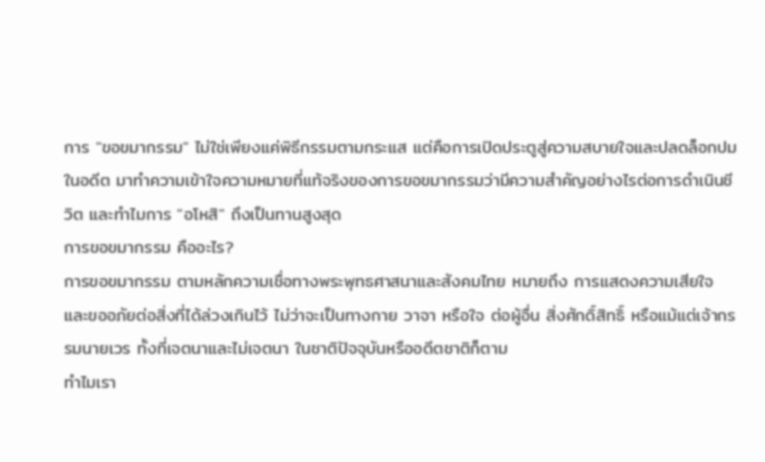การ "ขอขมากรรม" ไม่ใช่เพียงแค่พิธีกรรมตามกระแส แต่คือการเปิดประตูสู่ความสบายใจและปลดล็อกปมในอดีต มาทำความเข้าใจความหมายที่แท้จริงของการขอขมากรรมว่ามีความสำคัญอย่างไรต่อการดำเนินชีวิต และทำไมการ "อโหสิ" ถึงเป็นทานสูงสุด
การขอขมากรรม คืออะไร?
การขอขมากรรม ตามหลักความเชื่อทางพระพุทธศาสนาและสังคมไทย หมายถึง การแสดงความเสียใจและขออภัยต่อสิ่งที่ได้ล่วงเกินไว้ ไม่ว่าจะเป็นทางกาย วาจา หรือใจ ต่อผู้อื่น สิ่งศักดิ์สิทธิ์ หรือแม้แต่เจ้ากรรมนายเวร ทั้งที่เจตนาและไม่เจตนา ในชาติปัจจุบันหรืออดีตชาติก็ตาม
ทำไมเรา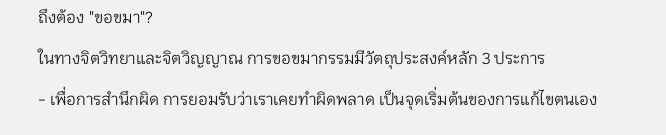ถึงต้อง "ขอขมา"?
ในทางจิตวิทยาและจิตวิญญาณ การขอขมากรรมมีวัตถุประสงค์หลัก 3 ประการ
- เพื่อการสำนึกผิด การยอมรับว่าเราเคยทำผิดพลาด เป็นจุดเริ่มต้นของการแก้ไขตนเอง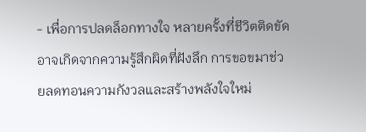- เพื่อการปลดล็อกทางใจ หลายครั้งที่ชีวิตติดขัดอาจเกิดจากความรู้สึกผิดที่ฝังลึก การขอขมาช่วยลดทอนความกังวลและสร้างพลังใจใหม่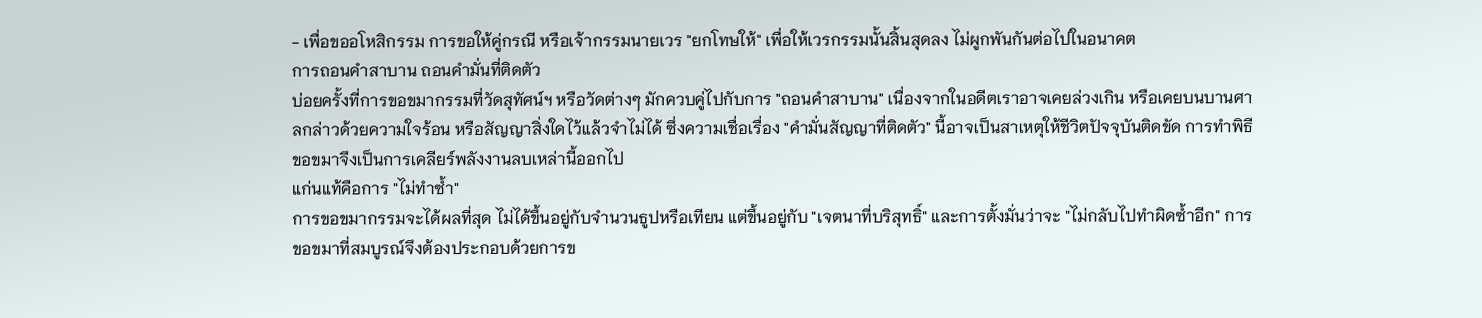- เพื่อขออโหสิกรรม การขอให้คู่กรณี หรือเจ้ากรรมนายเวร "ยกโทษให้" เพื่อให้เวรกรรมนั้นสิ้นสุดลง ไม่ผูกพันกันต่อไปในอนาคต
การถอนคำสาบาน ถอนคำมั่นที่ติดตัว
บ่อยครั้งที่การขอขมากรรมที่วัดสุทัศน์ฯ หรือวัดต่างๆ มักควบคู่ไปกับการ "ถอนคำสาบาน" เนื่องจากในอดีตเราอาจเคยล่วงเกิน หรือเคยบนบานศาลกล่าวด้วยความใจร้อน หรือสัญญาสิ่งใดไว้แล้วจำไม่ได้ ซึ่งความเชื่อเรื่อง "คำมั่นสัญญาที่ติดตัว" นี้อาจเป็นสาเหตุให้ชีวิตปัจจุบันติดขัด การทำพิธีขอขมาจึงเป็นการเคลียร์พลังงานลบเหล่านี้ออกไป
แก่นแท้คือการ "ไม่ทำซ้ำ"
การขอขมากรรมจะได้ผลที่สุด ไม่ได้ขึ้นอยู่กับจำนวนธูปหรือเทียน แต่ขึ้นอยู่กับ "เจตนาที่บริสุทธิ์" และการตั้งมั่นว่าจะ "ไม่กลับไปทำผิดซ้ำอีก" การขอขมาที่สมบูรณ์จึงต้องประกอบด้วยการข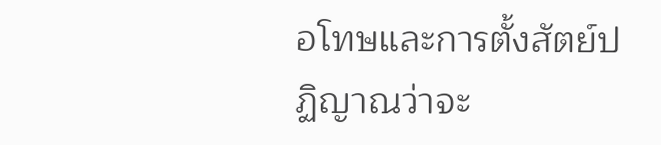อโทษและการตั้งสัตย์ปฏิญาณว่าจะ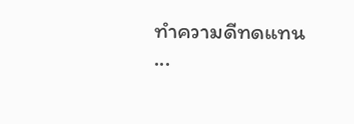ทำความดีทดแทน
...